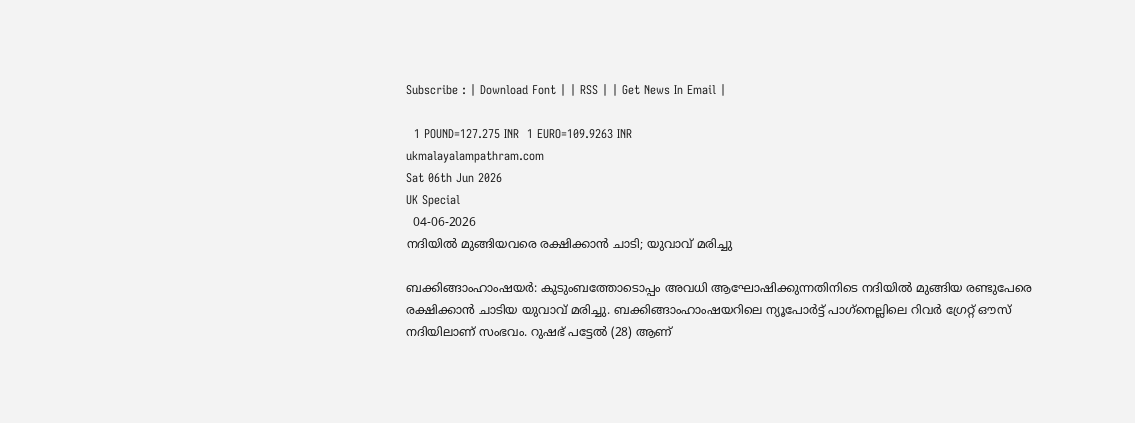Subscribe : | Download Font | | RSS | | Get News In Email |

  1 POUND=127.275 INR  1 EURO=109.9263 INR
ukmalayalampathram.com
Sat 06th Jun 2026
UK Special
  04-06-2026
നദിയില്‍ മുങ്ങിയവരെ രക്ഷിക്കാന്‍ ചാടി; യുവാവ് മരിച്ചു

ബക്കിങ്ങാംഹാംഷയര്‍: കുടുംബത്തോടൊപ്പം അവധി ആഘോഷിക്കുന്നതിനിടെ നദിയില്‍ മുങ്ങിയ രണ്ടുപേരെ രക്ഷിക്കാന്‍ ചാടിയ യുവാവ് മരിച്ചു. ബക്കിങ്ങാംഹാംഷയറിലെ ന്യൂപോര്‍ട്ട് പാഗ്‌നെല്ലിലെ റിവര്‍ ഗ്രേറ്റ് ഔസ് നദിയിലാണ് സംഭവം. റുഷഭ് പട്ടേല്‍ (28) ആണ്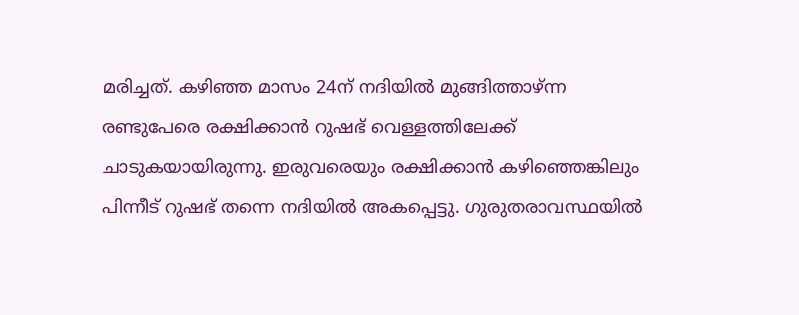മരിച്ചത്. കഴിഞ്ഞ മാസം 24ന് നദിയില്‍ മുങ്ങിത്താഴ്ന്ന രണ്ടുപേരെ രക്ഷിക്കാന്‍ റുഷഭ് വെള്ളത്തിലേക്ക് ചാടുകയായിരുന്നു. ഇരുവരെയും രക്ഷിക്കാന്‍ കഴിഞ്ഞെങ്കിലും പിന്നീട് റുഷഭ് തന്നെ നദിയില്‍ അകപ്പെട്ടു. ഗുരുതരാവസ്ഥയില്‍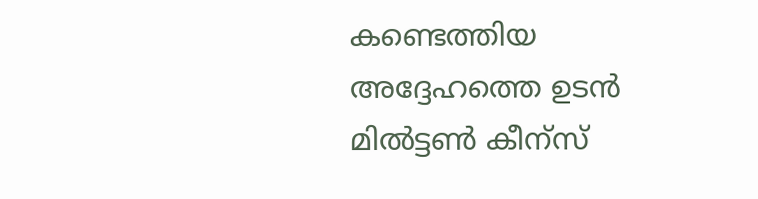കണ്ടെത്തിയ അദ്ദേഹത്തെ ഉടന്‍ മില്‍ട്ടണ്‍ കീന്‌സ്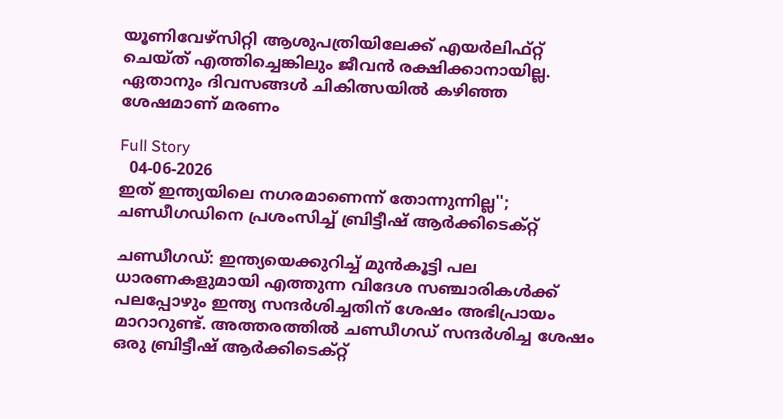യൂണിവേഴ്‌സിറ്റി ആശുപത്രിയിലേക്ക് എയര്‍ലിഫ്റ്റ് ചെയ്ത് എത്തിച്ചെങ്കിലും ജീവന്‍ രക്ഷിക്കാനായില്ല. ഏതാനും ദിവസങ്ങള്‍ ചികിത്സയില്‍ കഴിഞ്ഞ ശേഷമാണ് മരണം

Full Story
  04-06-2026
ഇത് ഇന്ത്യയിലെ നഗരമാണെന്ന് തോന്നുന്നില്ല''; ചണ്ഡീഗഡിനെ പ്രശംസിച്ച് ബ്രിട്ടീഷ് ആര്‍ക്കിടെക്റ്റ്

ചണ്ഡീഗഡ്: ഇന്ത്യയെക്കുറിച്ച് മുന്‍കൂട്ടി പല ധാരണകളുമായി എത്തുന്ന വിദേശ സഞ്ചാരികള്‍ക്ക് പലപ്പോഴും ഇന്ത്യ സന്ദര്‍ശിച്ചതിന് ശേഷം അഭിപ്രായം മാറാറുണ്ട്. അത്തരത്തില്‍ ചണ്ഡീഗഡ് സന്ദര്‍ശിച്ച ശേഷം ഒരു ബ്രിട്ടീഷ് ആര്‍ക്കിടെക്റ്റ്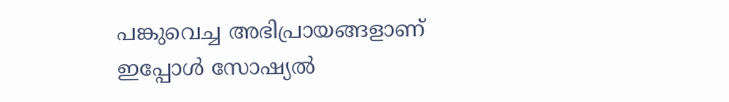പങ്കുവെച്ച അഭിപ്രായങ്ങളാണ് ഇപ്പോള്‍ സോഷ്യല്‍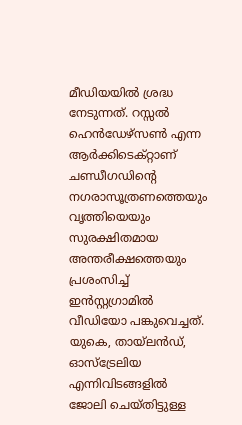മീഡിയയില്‍ ശ്രദ്ധ നേടുന്നത്. റസ്സല്‍ ഹെന്‍ഡേഴ്സണ്‍ എന്ന ആര്‍ക്കിടെക്റ്റാണ് ചണ്ഡീഗഡിന്റെ നഗരാസൂത്രണത്തെയും വൃത്തിയെയും സുരക്ഷിതമായ അന്തരീക്ഷത്തെയും പ്രശംസിച്ച് ഇന്‍സ്റ്റഗ്രാമില്‍ വീഡിയോ പങ്കുവെച്ചത്. യുകെ, തായ്‌ലന്‍ഡ്, ഓസ്‌ട്രേലിയ എന്നിവിടങ്ങളില്‍ ജോലി ചെയ്തിട്ടുള്ള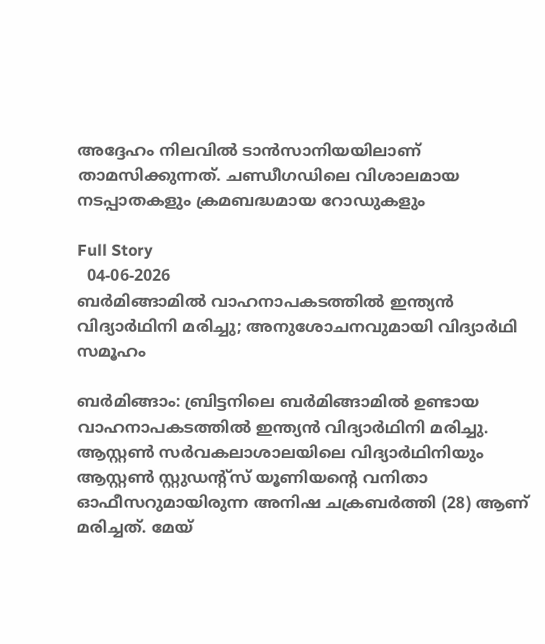അദ്ദേഹം നിലവില്‍ ടാന്‍സാനിയയിലാണ് താമസിക്കുന്നത്. ചണ്ഡീഗഡിലെ വിശാലമായ നടപ്പാതകളും ക്രമബദ്ധമായ റോഡുകളും

Full Story
  04-06-2026
ബര്‍മിങ്ങാമില്‍ വാഹനാപകടത്തില്‍ ഇന്ത്യന്‍ വിദ്യാര്‍ഥിനി മരിച്ചു; അനുശോചനവുമായി വിദ്യാര്‍ഥി സമൂഹം

ബര്‍മിങ്ങാം: ബ്രിട്ടനിലെ ബര്‍മിങ്ങാമില്‍ ഉണ്ടായ വാഹനാപകടത്തില്‍ ഇന്ത്യന്‍ വിദ്യാര്‍ഥിനി മരിച്ചു. ആസ്റ്റണ്‍ സര്‍വകലാശാലയിലെ വിദ്യാര്‍ഥിനിയും ആസ്റ്റണ്‍ സ്റ്റുഡന്റ്‌സ് യൂണിയന്റെ വനിതാ ഓഫീസറുമായിരുന്ന അനിഷ ചക്രബര്‍ത്തി (28) ആണ് മരിച്ചത്. മേയ്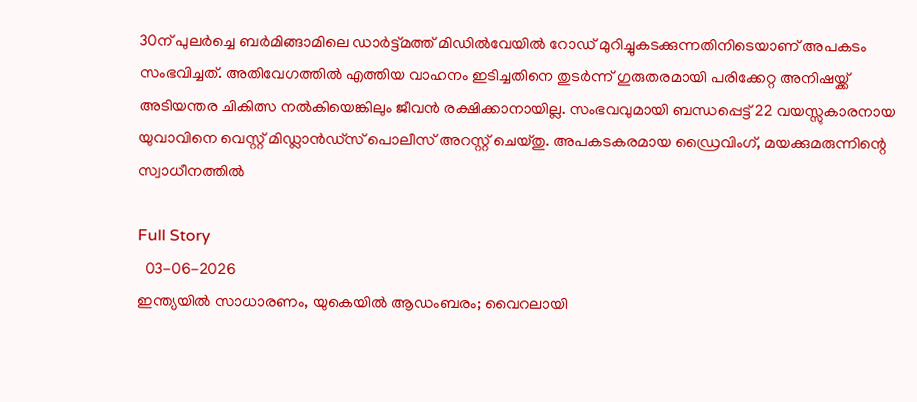30ന് പുലര്‍ച്ചെ ബര്‍മിങ്ങാമിലെ ഡാര്‍ട്ട്മത്ത് മിഡില്‍വേയില്‍ റോഡ് മുറിച്ചുകടക്കുന്നതിനിടെയാണ് അപകടം സംഭവിച്ചത്. അതിവേഗത്തില്‍ എത്തിയ വാഹനം ഇടിച്ചതിനെ തുടര്‍ന്ന് ഗുരുതരമായി പരിക്കേറ്റ അനിഷയ്ക്ക് അടിയന്തര ചികിത്സ നല്‍കിയെങ്കിലും ജീവന്‍ രക്ഷിക്കാനായില്ല. സംഭവവുമായി ബന്ധപ്പെട്ട് 22 വയസ്സുകാരനായ യുവാവിനെ വെസ്റ്റ് മിഡ്ലാന്‍ഡ്‌സ് പൊലീസ് അറസ്റ്റ് ചെയ്തു. അപകടകരമായ ഡ്രൈവിംഗ്, മയക്കുമരുന്നിന്റെ സ്വാധീനത്തില്‍

Full Story
  03-06-2026
ഇന്ത്യയില്‍ സാധാരണം, യുകെയില്‍ ആഡംബരം; വൈറലായി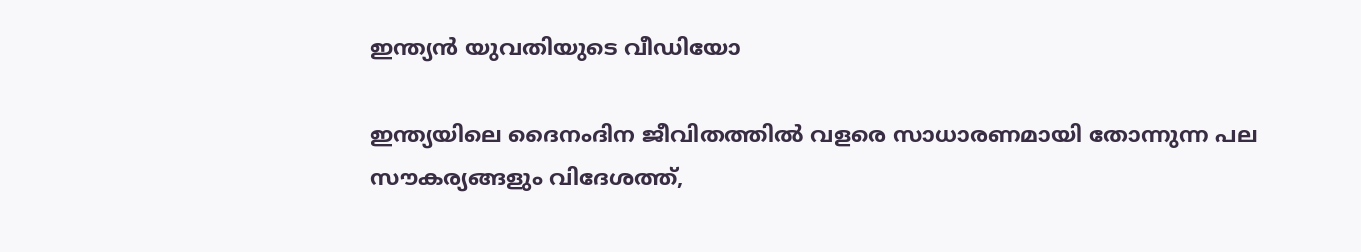ഇന്ത്യന്‍ യുവതിയുടെ വീഡിയോ

ഇന്ത്യയിലെ ദൈനംദിന ജീവിതത്തില്‍ വളരെ സാധാരണമായി തോന്നുന്ന പല സൗകര്യങ്ങളും വിദേശത്ത്,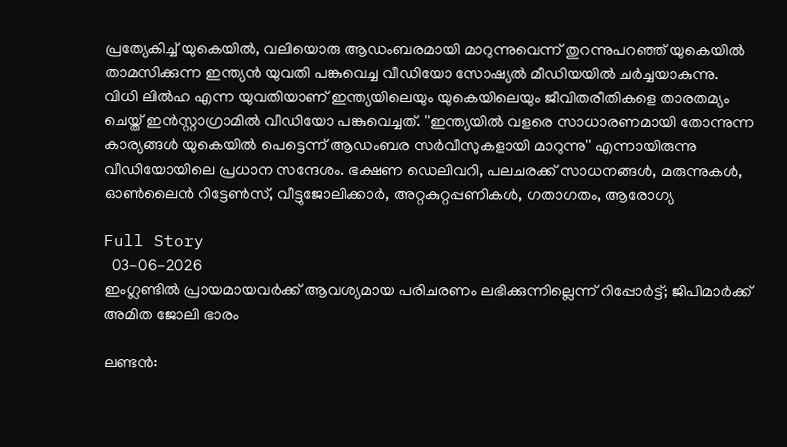പ്രത്യേകിച്ച് യുകെയില്‍, വലിയൊരു ആഡംബരമായി മാറുന്നുവെന്ന് തുറന്നുപറഞ്ഞ് യുകെയില്‍ താമസിക്കുന്ന ഇന്ത്യന്‍ യുവതി പങ്കുവെച്ച വീഡിയോ സോഷ്യല്‍ മീഡിയയില്‍ ചര്‍ച്ചയാകുന്നു. വിധി ലില്‍ഹ എന്ന യുവതിയാണ് ഇന്ത്യയിലെയും യുകെയിലെയും ജീവിതരീതികളെ താരതമ്യം ചെയ്ത് ഇന്‍സ്റ്റാഗ്രാമില്‍ വീഡിയോ പങ്കുവെച്ചത്. ''ഇന്ത്യയില്‍ വളരെ സാധാരണമായി തോന്നുന്ന കാര്യങ്ങള്‍ യുകെയില്‍ പെട്ടെന്ന് ആഡംബര സര്‍വീസുകളായി മാറുന്നു'' എന്നായിരുന്നു വീഡിയോയിലെ പ്രധാന സന്ദേശം. ഭക്ഷണ ഡെലിവറി, പലചരക്ക് സാധനങ്ങള്‍, മരുന്നുകള്‍, ഓണ്‍ലൈന്‍ റിട്ടേണ്‍സ്, വീട്ടുജോലിക്കാര്‍, അറ്റകുറ്റപ്പണികള്‍, ഗതാഗതം, ആരോഗ്യ

Full Story
  03-06-2026
ഇംഗ്ലണ്ടില്‍ പ്രായമായവര്‍ക്ക് ആവശ്യമായ പരിചരണം ലഭിക്കുന്നില്ലെന്ന് റിപ്പോര്‍ട്ട്; ജിപിമാര്‍ക്ക് അമിത ജോലി ഭാരം

ലണ്ടന്‍: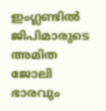ഇംഗ്ലണ്ടില്‍ ജിപിമാരുടെ അമിത ജോലി ഭാരവും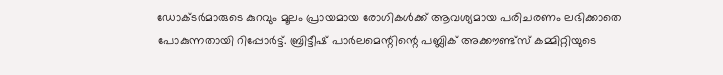ഡോക്ടര്‍മാരുടെ കുറവും മൂലം പ്രായമായ രോഗികള്‍ക്ക് ആവശ്യമായ പരിചരണം ലഭിക്കാതെ പോകുന്നതായി റിപ്പോര്‍ട്ട്. ബ്രിട്ടീഷ് പാര്‍ലമെന്റിന്റെ പബ്ലിക് അക്കൗണ്ട്‌സ് കമ്മിറ്റിയുടെ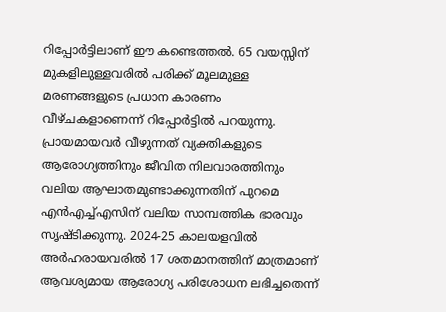റിപ്പോര്‍ട്ടിലാണ് ഈ കണ്ടെത്തല്‍. 65 വയസ്സിന് മുകളിലുള്ളവരില്‍ പരിക്ക് മൂലമുള്ള മരണങ്ങളുടെ പ്രധാന കാരണം വീഴ്ചകളാണെന്ന് റിപ്പോര്‍ട്ടില്‍ പറയുന്നു. പ്രായമായവര്‍ വീഴുന്നത് വ്യക്തികളുടെ ആരോഗ്യത്തിനും ജീവിത നിലവാരത്തിനും വലിയ ആഘാതമുണ്ടാക്കുന്നതിന് പുറമെ എന്‍എച്ച്എസിന് വലിയ സാമ്പത്തിക ഭാരവും സൃഷ്ടിക്കുന്നു. 2024-25 കാലയളവില്‍ അര്‍ഹരായവരില്‍ 17 ശതമാനത്തിന് മാത്രമാണ് ആവശ്യമായ ആരോഗ്യ പരിശോധന ലഭിച്ചതെന്ന്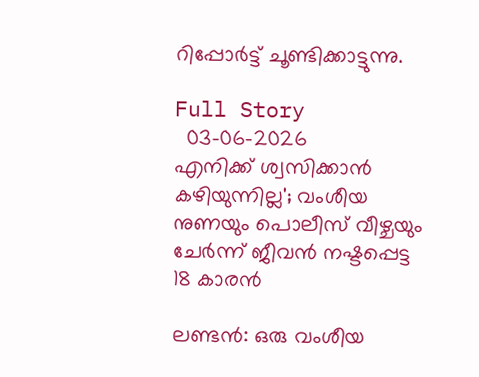റിപ്പോര്‍ട്ട് ചൂണ്ടിക്കാട്ടുന്നു.

Full Story
  03-06-2026
എനിക്ക് ശ്വസിക്കാന്‍ കഴിയുന്നില്ല'; വംശീയ നുണയും പൊലീസ് വീഴ്ചയും ചേര്‍ന്ന് ജീവന്‍ നഷ്ടപ്പെട്ട 18 കാരന്‍

ലണ്ടന്‍: ഒരു വംശീയ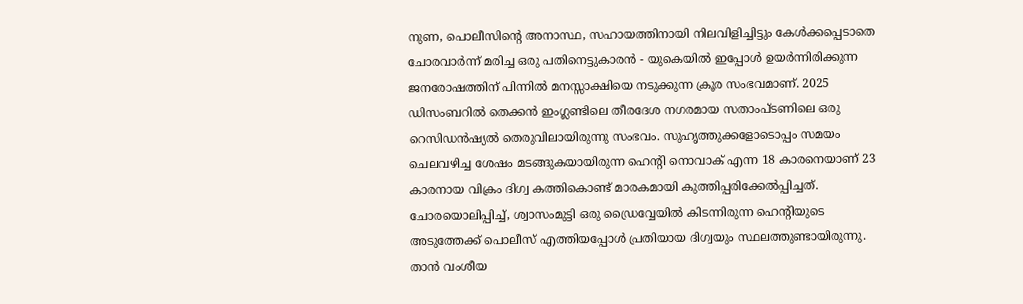നുണ, പൊലീസിന്റെ അനാസ്ഥ, സഹായത്തിനായി നിലവിളിച്ചിട്ടും കേള്‍ക്കപ്പെടാതെ ചോരവാര്‍ന്ന് മരിച്ച ഒരു പതിനെട്ടുകാരന്‍ - യുകെയില്‍ ഇപ്പോള്‍ ഉയര്‍ന്നിരിക്കുന്ന ജനരോഷത്തിന് പിന്നില്‍ മനസ്സാക്ഷിയെ നടുക്കുന്ന ക്രൂര സംഭവമാണ്. 2025 ഡിസംബറില്‍ തെക്കന്‍ ഇംഗ്ലണ്ടിലെ തീരദേശ നഗരമായ സതാംപ്ടണിലെ ഒരു റെസിഡന്‍ഷ്യല്‍ തെരുവിലായിരുന്നു സംഭവം. സുഹൃത്തുക്കളോടൊപ്പം സമയം ചെലവഴിച്ച ശേഷം മടങ്ങുകയായിരുന്ന ഹെന്റി നൊവാക് എന്ന 18 കാരനെയാണ് 23 കാരനായ വിക്രം ദിഗ്വ കത്തികൊണ്ട് മാരകമായി കുത്തിപ്പരിക്കേല്‍പ്പിച്ചത്. ചോരയൊലിപ്പിച്ച്, ശ്വാസംമുട്ടി ഒരു ഡ്രൈവ്വേയില്‍ കിടന്നിരുന്ന ഹെന്റിയുടെ അടുത്തേക്ക് പൊലീസ് എത്തിയപ്പോള്‍ പ്രതിയായ ദിഗ്വയും സ്ഥലത്തുണ്ടായിരുന്നു. താന്‍ വംശീയ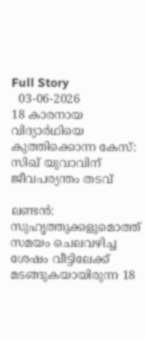Full Story
  03-06-2026
18 കാരനായ വിദ്യാര്‍ഥിയെ കുത്തിക്കൊന്ന കേസ്: സിഖ് യുവാവിന് ജീവപര്യന്തം തടവ്

ലണ്ടന്‍: സുഹൃത്തുക്കളുമൊത്ത് സമയം ചെലവഴിച്ച ശേഷം വീട്ടിലേക്ക് മടങ്ങുകയായിരുന്ന 18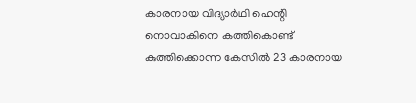കാരനായ വിദ്യാര്‍ഥി ഹെന്റി നൊവാകിനെ കത്തികൊണ്ട് കുത്തിക്കൊന്ന കേസില്‍ 23 കാരനായ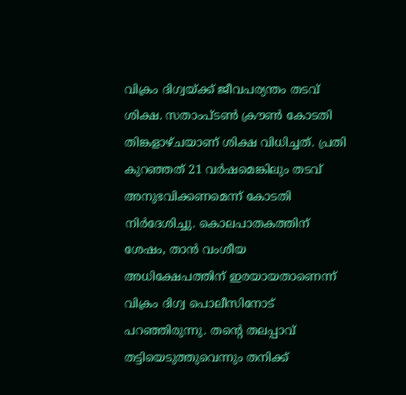വിക്രം ദിഗ്വയ്ക്ക് ജീവപര്യന്തം തടവ് ശിക്ഷ. സതാംപ്ടണ്‍ ക്രൗണ്‍ കോടതി തിങ്കളാഴ്ചയാണ് ശിക്ഷ വിധിച്ചത്. പ്രതി കുറഞ്ഞത് 21 വര്‍ഷമെങ്കിലും തടവ് അനുഭവിക്കണമെന്ന് കോടതി നിര്‍ദേശിച്ചു. കൊലപാതകത്തിന് ശേഷം, താന്‍ വംശീയ അധിക്ഷേപത്തിന് ഇരയായതാണെന്ന് വിക്രം ദിഗ്വ പൊലീസിനോട് പറഞ്ഞിരുന്നു. തന്റെ തലപ്പാവ് തട്ടിയെടുത്തുവെന്നും തനിക്ക്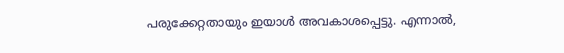പരുക്കേറ്റതായും ഇയാള്‍ അവകാശപ്പെട്ടു. എന്നാല്‍,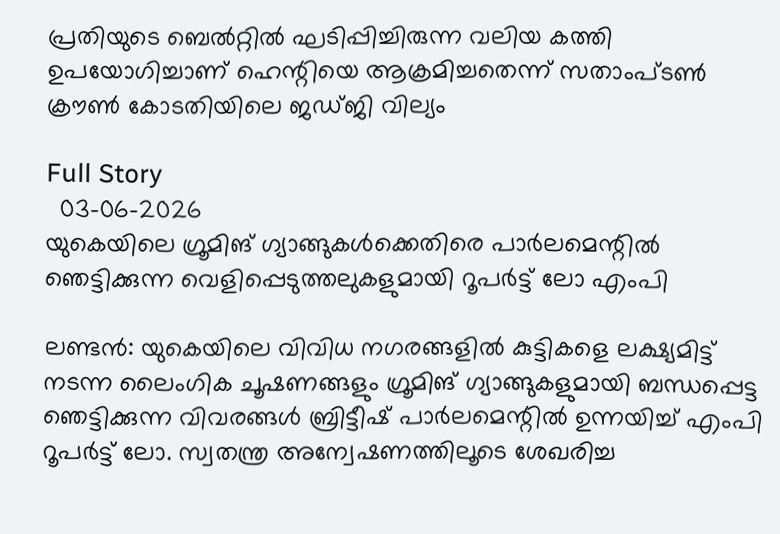പ്രതിയുടെ ബെല്‍റ്റില്‍ ഘടിപ്പിച്ചിരുന്ന വലിയ കത്തി ഉപയോഗിച്ചാണ് ഹെന്റിയെ ആക്രമിച്ചതെന്ന് സതാംപ്ടണ്‍ ക്രൗണ്‍ കോടതിയിലെ ജഡ്ജി വില്യം

Full Story
  03-06-2026
യുകെയിലെ ഗ്രൂമിങ് ഗ്യാങ്ങുകള്‍ക്കെതിരെ പാര്‍ലമെന്റില്‍ ഞെട്ടിക്കുന്ന വെളിപ്പെടുത്തലുകളുമായി റൂപര്‍ട്ട് ലോ എംപി

ലണ്ടന്‍: യുകെയിലെ വിവിധ നഗരങ്ങളില്‍ കുട്ടികളെ ലക്ഷ്യമിട്ട് നടന്ന ലൈംഗിക ചൂഷണങ്ങളും ഗ്രൂമിങ് ഗ്യാങ്ങുകളുമായി ബന്ധപ്പെട്ട ഞെട്ടിക്കുന്ന വിവരങ്ങള്‍ ബ്രിട്ടീഷ് പാര്‍ലമെന്റില്‍ ഉന്നയിച്ച് എംപി റൂപര്‍ട്ട് ലോ. സ്വതന്ത്ര അന്വേഷണത്തിലൂടെ ശേഖരിച്ച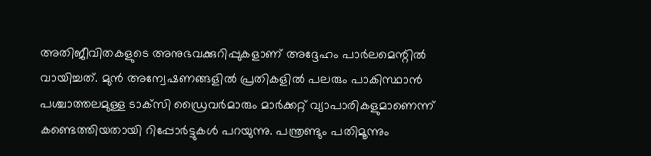അതിജീവിതകളുടെ അനുഭവക്കുറിപ്പുകളാണ് അദ്ദേഹം പാര്‍ലമെന്റില്‍ വായിച്ചത്. മുന്‍ അന്വേഷണങ്ങളില്‍ പ്രതികളില്‍ പലരും പാകിസ്ഥാന്‍ പശ്ചാത്തലമുള്ള ടാക്‌സി ഡ്രൈവര്‍മാരും മാര്‍ക്കറ്റ് വ്യാപാരികളുമാണെന്ന് കണ്ടെത്തിയതായി റിപ്പോര്‍ട്ടുകള്‍ പറയുന്നു. പന്ത്രണ്ടും പതിമൂന്നും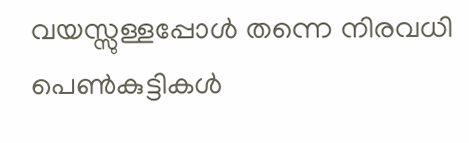വയസ്സുള്ളപ്പോള്‍ തന്നെ നിരവധി പെണ്‍കുട്ടികള്‍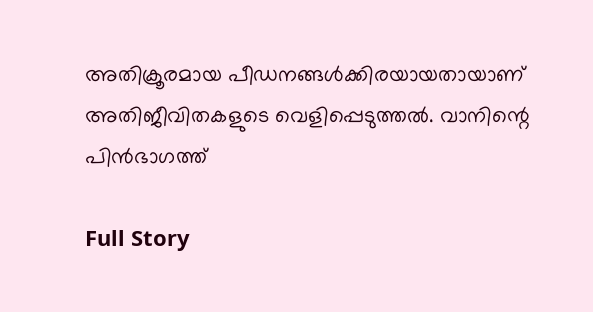അതിക്രൂരമായ പീഡനങ്ങള്‍ക്കിരയായതായാണ് അതിജീവിതകളുടെ വെളിപ്പെടുത്തല്‍. വാനിന്റെ പിന്‍ഭാഗത്ത്

Full Story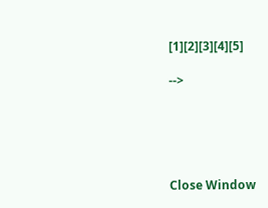[1][2][3][4][5]

-->





Close Window